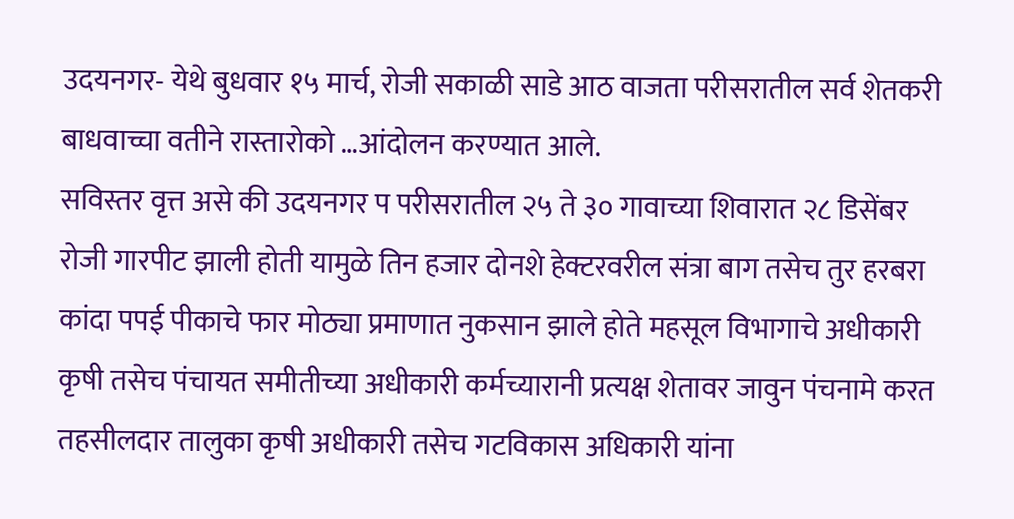उदयनगर- येथे बुधवार १५ मार्च, रोजी सकाळी साडे आठ वाजता परीसरातील सर्व शेतकरी बाधवाच्चा वतीने रास्तारोको …आंदोलन करण्यात आले.
सविस्तर वृत्त असे की उदयनगर प परीसरातील २५ ते ३० गावाच्या शिवारात २८ डिसेंबर रोजी गारपीट झाली होती यामुळे तिन हजार दोनशे हेक्टरवरील संत्रा बाग तसेच तुर हरबरा कांदा पपई पीकाचे फार मोठ्या प्रमाणात नुकसान झाले होते महसूल विभागाचे अधीकारी कृषी तसेच पंचायत समीतीच्या अधीकारी कर्मच्यारानी प्रत्यक्ष शेतावर जावुन पंचनामे करत तहसीलदार तालुका कृषी अधीकारी तसेच गटविकास अधिकारी यांना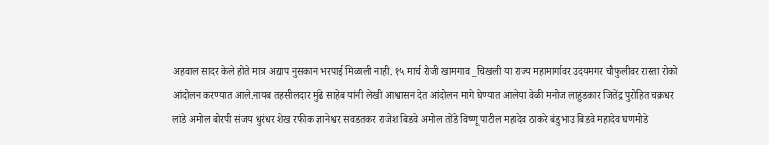अहवाल सादर केले होते मात्र अद्याप नुसकान भरपाई मिळाली नाही. १५ मार्च रोजी खामगाव _चिखली या राज्य महामार्गावर उदयमगर चौफुलीवर रास्ता रोको आंदोलन करण्यात आले.नायब तहसीलदार मुंढे साहेब यांनी लेखी आश्वासन देत आंदोलन मागे घेण्यात आलेया वेळी मनोज लाहुडकार जितेंद्र पुरोहित चक्रधर लांडे अमोल बोरपी संजय धुरंधर शेख रफीक ज्ञानेश्वर सवडतकर राजेश बिडवे अमोल तोंडे विष्णू पाटील महादेव ठाकरे बंडुभाउ बिडवे महादेव घणमोडे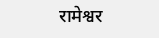रामेश्वर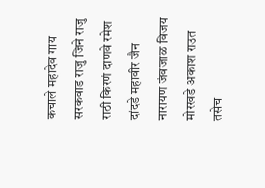कचाले महादेव गाय सरकवाड राजु जिने राजु राठी किरणं दाणवे रमेश दांदडे महावीर जैन नारायण जंवजाळ विजय मोरखडे अकाश राउत तसेच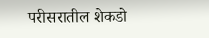परीसरातील शेकडो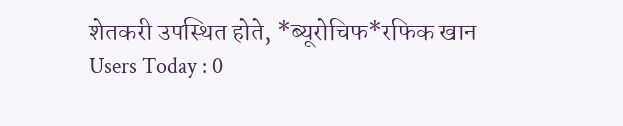शेतकरी उपस्थित होते, *ब्यूरोचिफ*रफिक खान
Users Today : 0